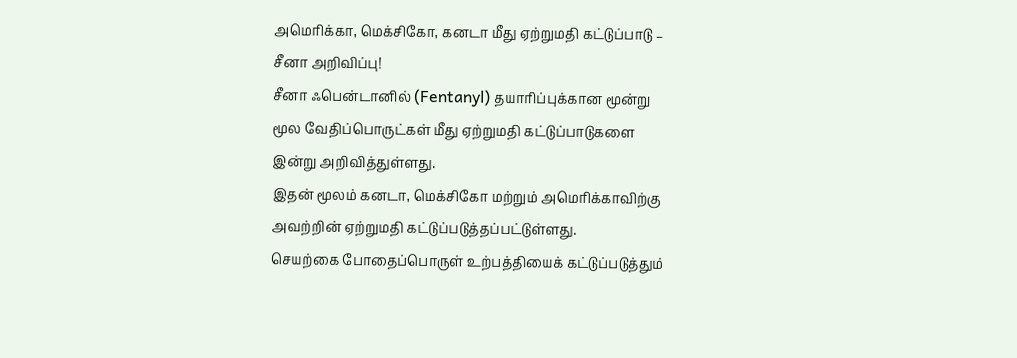அமெரிக்கா, மெக்சிகோ, கனடா மீது ஏற்றுமதி கட்டுப்பாடு – சீனா அறிவிப்பு!
சீனா ஃபென்டானில் (Fentanyl) தயாரிப்புக்கான மூன்று மூல வேதிப்பொருட்கள் மீது ஏற்றுமதி கட்டுப்பாடுகளை இன்று அறிவித்துள்ளது.
இதன் மூலம் கனடா, மெக்சிகோ மற்றும் அமெரிக்காவிற்கு அவற்றின் ஏற்றுமதி கட்டுப்படுத்தப்பட்டுள்ளது.
செயற்கை போதைப்பொருள் உற்பத்தியைக் கட்டுப்படுத்தும்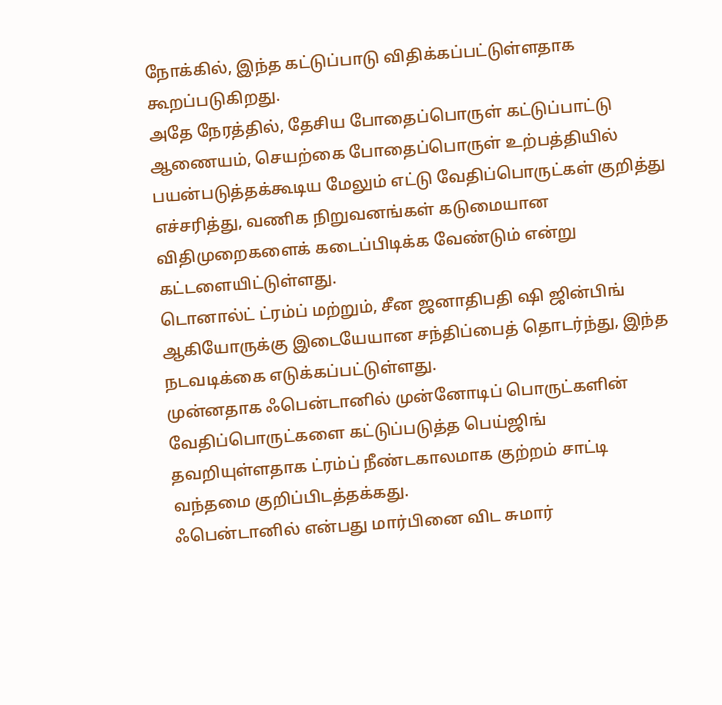நோக்கில், இந்த கட்டுப்பாடு விதிக்கப்பட்டுள்ளதாக கூறப்படுகிறது.
அதே நேரத்தில், தேசிய போதைப்பொருள் கட்டுப்பாட்டு ஆணையம், செயற்கை போதைப்பொருள் உற்பத்தியில் பயன்படுத்தக்கூடிய மேலும் எட்டு வேதிப்பொருட்கள் குறித்து எச்சரித்து, வணிக நிறுவனங்கள் கடுமையான விதிமுறைகளைக் கடைப்பிடிக்க வேண்டும் என்று கட்டளையிட்டுள்ளது.
டொனால்ட் ட்ரம்ப் மற்றும், சீன ஜனாதிபதி ஷி ஜின்பிங் ஆகியோருக்கு இடையேயான சந்திப்பைத் தொடர்ந்து, இந்த நடவடிக்கை எடுக்கப்பட்டுள்ளது.
முன்னதாக ஃபென்டானில் முன்னோடிப் பொருட்களின் வேதிப்பொருட்களை கட்டுப்படுத்த பெய்ஜிங் தவறியுள்ளதாக ட்ரம்ப் நீண்டகாலமாக குற்றம் சாட்டி வந்தமை குறிப்பிடத்தக்கது.
ஃபென்டானில் என்பது மார்பினை விட சுமார்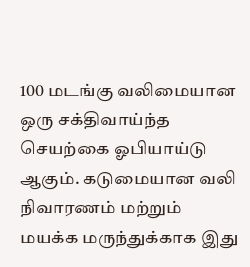100 மடங்கு வலிமையான ஒரு சக்திவாய்ந்த செயற்கை ஓபியாய்டு ஆகும். கடுமையான வலி நிவாரணம் மற்றும் மயக்க மருந்துக்காக இது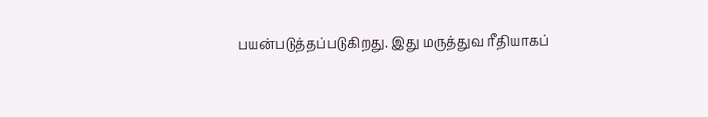பயன்படுத்தப்படுகிறது. இது மருத்துவ ரீதியாகப்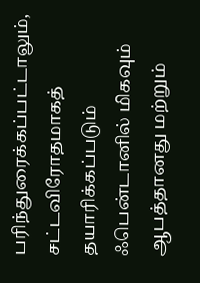பரிந்துரைக்கப்பட்டாலும், சட்டவிரோதமாகத் தயாரிக்கப்படும் ஃபென்டானில் மிகவும் ஆபத்தானது மற்றும்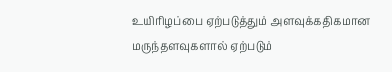உயிரிழப்பை ஏற்படுத்தும் அளவுக்கதிகமான மருந்தளவுகளால் ஏற்படும்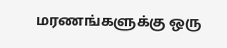மரணங்களுக்கு ஒரு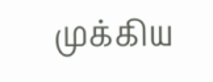முக்கிய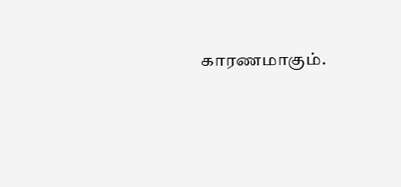காரணமாகும்.